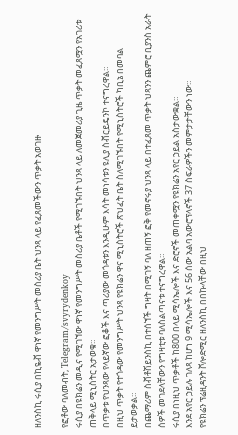ዘለንስኪ ሩሲያ በኪዬቭ ዋነኛ የመንግሥት መስሪያ ቤት ህንጻ ላይ የፈጸመችውን ጥቃት አወገዙ

የፎቶው ባለመብት, Telegram/svyrydenkoy
ሩሲያ በዩክሬን መዲና የሚገኘው ዋነኛ የመንግሥት መስሪያ ቤቶች የሚገኙበት ህንጻ ላይ ለመጀመሪያ ጊዜ ጥቃት መፈጸሟን የአገሪቱ ጠቅላይ ሚኒስትር አታወቁ።
በጥቃቱ የህንጻው የላይኛው ፎቆች እና ጣሪያው መጎዳቱን እንዲሁም እሳት መነሳቱን ዩሊያ ስቭርይዴንኮ ተናግረዋል።
በዚህ ጥቃት የተጎዳው የመንግሥት ህንጻ የዩክሬን ዋና ሚኒስትሮች ጽህፈት ቤት ስለሚገኙበት የሚኒስትሮች ካቢኔ በመባል ይታወቃል።
በጨማሪም ስቭቶሽይንስኪ በተሰኘች ግዛት በሚገኝ ባለ ዘጠኝ ፎቅ የመኖሩያ ህንጻ ላይ በተፈጸመ ጥቃት ህጻንን ጨምሮ ቢያንስ አራት ሰዎች መገደላቸውን የግዛቲቱ ባለስልጣናቱ ተናግረዋል።
ሩሲያ በነዚህ ጥቃቶች ከ800 በላይ ሚሳኤሎች እና ድሮኖች መጠቀሟን የዩክሬን አየር ኃይል አስታውቋል።
እንደ አየር ኃይሉ ገለጻ ከሆነ 9 ሚሳኤሎች እና 56 ሰው አልባ አውሮፕላኖች 37 ስፍራዎችን መምታታቸውን ነው።
የዩክሬን ፕሬዚዳንት ቮሎድሚር ዘለንስኪ በበኩላቸው በዚህ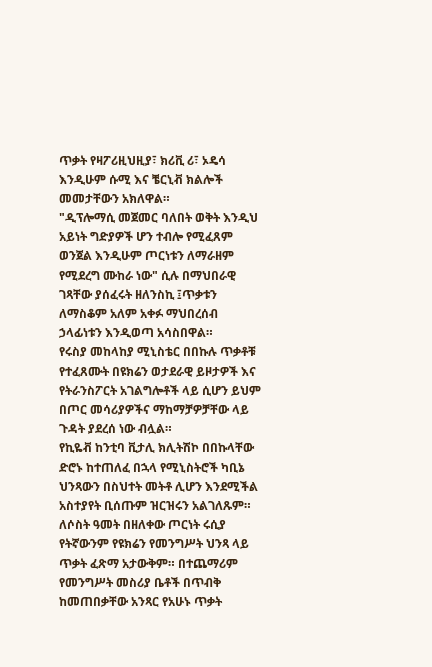ጥቃት የዛፖሪዚህዚያ፣ ክሪቪ ሪ፣ ኦዴሳ እንዲሁም ሱሚ እና ቼርኒቭ ክልሎች መመታቸውን አክለዋል።
"ዲፕሎማሲ መጀመር ባለበት ወቅት እንዲህ አይነት ግድያዎች ሆን ተብሎ የሚፈጸም ወንጀል እንዲሁም ጦርነቱን ለማራዘም የሚደረግ ሙከራ ነው" ሲሉ በማህበራዊ ገጻቸው ያሰፈሩት ዘለንስኪ ፤ጥቃቱን ለማስቆም አለም አቀፉ ማህበረሰብ ኃላፊነቱን እንዲወጣ አሳስበዋል።
የሩስያ መከላከያ ሚኒስቴር በበኩሉ ጥቃቶቹ የተፈጸሙት በዩክሬን ወታደራዊ ይዞታዎች እና የትራንስፖርት አገልግሎቶች ላይ ሲሆን ይህም በጦር መሳሪያዎችና ማከማቻዎቻቸው ላይ ጉዳት ያደረሰ ነው ብሏል።
የኪዬቭ ከንቲባ ቪታሊ ክሊትሽኮ በበኩላቸው ድሮኑ ከተጠለፈ በኋላ የሚኒስትሮች ካቢኔ ህንጻውን በስህተት መትቶ ሊሆን እንደሚችል አስተያየት ቢሰጡም ዝርዝሩን አልገለጹም።
ለሶስት ዓመት በዘለቀው ጦርነት ሩሲያ የትኛውንም የዩክሬን የመንግሥት ህንጻ ላይ ጥቃት ፈጽማ አታውቅም። በተጨማሪም የመንግሥት መስሪያ ቤቶች በጥብቅ ከመጠበቃቸው አንጻር የአሁኑ ጥቃት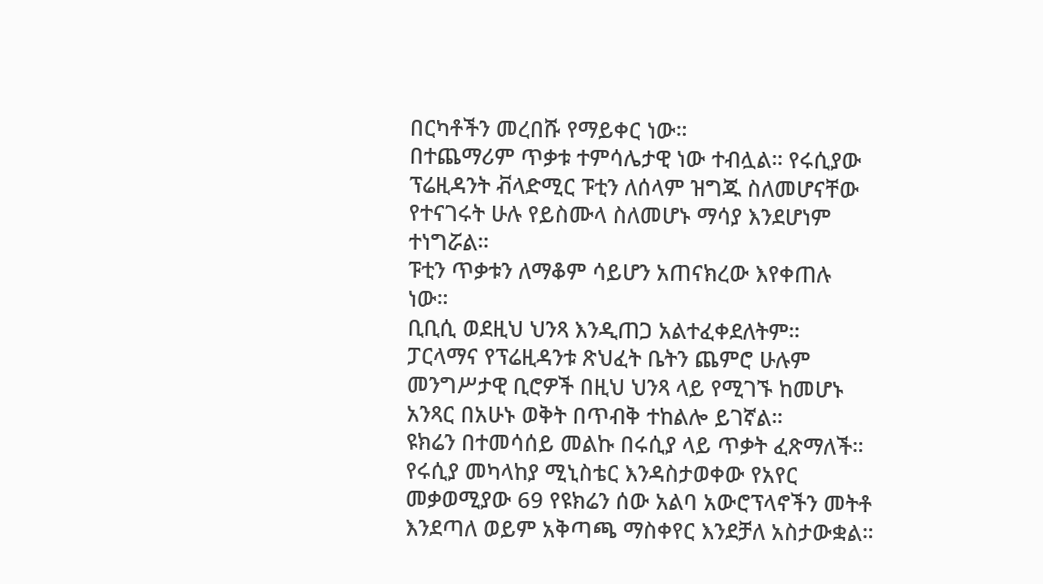በርካቶችን መረበሹ የማይቀር ነው።
በተጨማሪም ጥቃቱ ተምሳሌታዊ ነው ተብሏል። የሩሲያው ፕሬዚዳንት ቭላድሚር ፑቲን ለሰላም ዝግጁ ስለመሆናቸው የተናገሩት ሁሉ የይስሙላ ስለመሆኑ ማሳያ እንደሆነም ተነግሯል።
ፑቲን ጥቃቱን ለማቆም ሳይሆን አጠናክረው እየቀጠሉ ነው።
ቢቢሲ ወደዚህ ህንጻ እንዲጠጋ አልተፈቀደለትም።
ፓርላማና የፕሬዚዳንቱ ጽህፈት ቤትን ጨምሮ ሁሉም መንግሥታዊ ቢሮዎች በዚህ ህንጻ ላይ የሚገኙ ከመሆኑ አንጻር በአሁኑ ወቅት በጥብቅ ተከልሎ ይገኛል።
ዩክሬን በተመሳሰይ መልኩ በሩሲያ ላይ ጥቃት ፈጽማለች።
የሩሲያ መካላከያ ሚኒስቴር እንዳስታወቀው የአየር መቃወሚያው 69 የዩክሬን ሰው አልባ አውሮፕላኖችን መትቶ እንደጣለ ወይም አቅጣጫ ማስቀየር እንደቻለ አስታውቋል።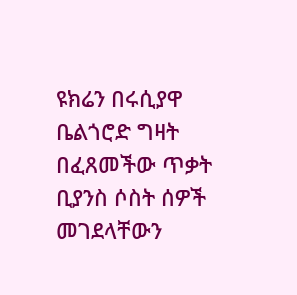ዩክሬን በሩሲያዋ ቤልጎሮድ ግዛት በፈጸመችው ጥቃት ቢያንስ ሶስት ሰዎች መገደላቸውን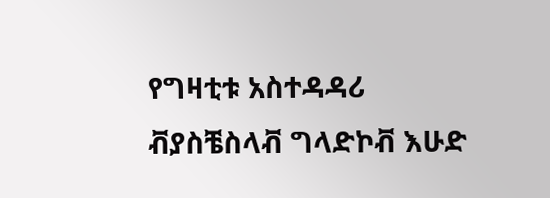የግዛቲቱ አስተዳዳሪ ቭያስቼስላቭ ግላድኮቭ እሁድ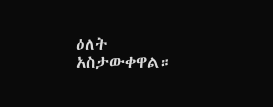ዕለት አስታውቀዋል።